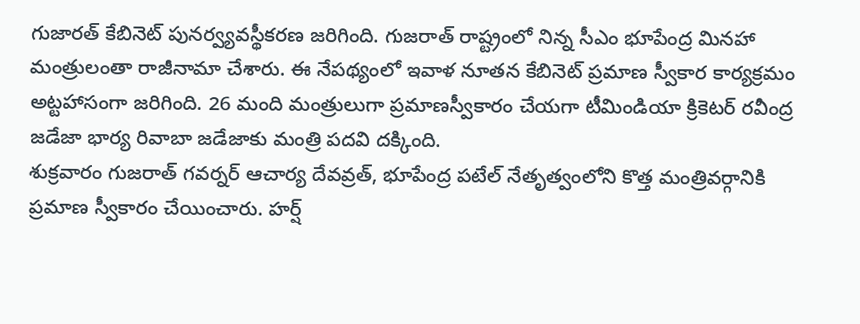గుజారత్ కేబినెట్ పునర్వ్యవస్థీకరణ జరిగింది. గుజరాత్ రాష్ట్రంలో నిన్న సీఎం భూపేంద్ర మినహా మంత్రులంతా రాజీనామా చేశారు. ఈ నేపథ్యంలో ఇవాళ నూతన కేబినెట్ ప్రమాణ స్వీకార కార్యక్రమం అట్టహాసంగా జరిగింది. 26 మంది మంత్రులుగా ప్రమాణస్వీకారం చేయగా టీమిండియా క్రికెటర్ రవీంద్ర జడేజా భార్య రివాబా జడేజాకు మంత్రి పదవి దక్కింది.
శుక్రవారం గుజరాత్ గవర్నర్ ఆచార్య దేవవ్రత్, భూపేంద్ర పటేల్ నేతృత్వంలోని కొత్త మంత్రివర్గానికి ప్రమాణ స్వీకారం చేయించారు. హర్ష్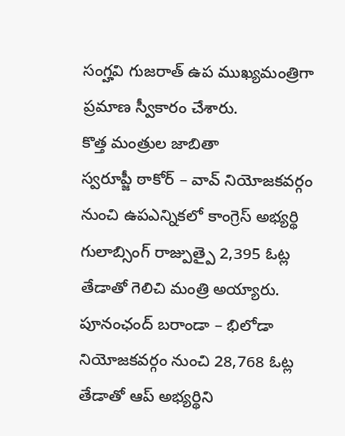సంగ్హవి గుజరాత్ ఉప ముఖ్యమంత్రిగా ప్రమాణ స్వీకారం చేశారు.
కొత్త మంత్రుల జాబితా
స్వరూప్జీ ఠాకోర్ – వావ్ నియోజకవర్గం నుంచి ఉపఎన్నికలో కాంగ్రెస్ అభ్యర్థి గులాబ్సింగ్ రాజ్పుత్పై 2,395 ఓట్ల తేడాతో గెలిచి మంత్రి అయ్యారు.
పూనంఛంద్ బరాండా – భిలోడా నియోజకవర్గం నుంచి 28,768 ఓట్ల తేడాతో ఆప్ అభ్యర్థిని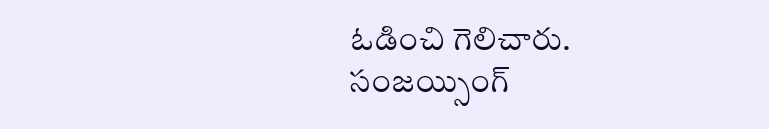ఓడించి గెలిచారు.
సంజయ్సింగ్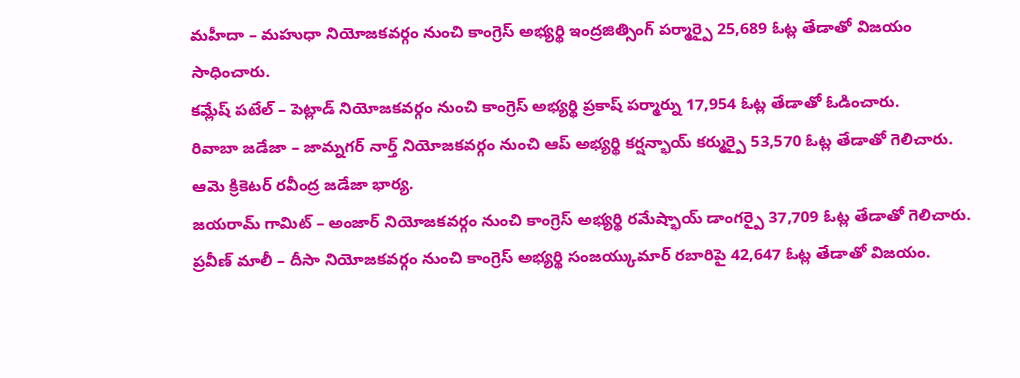మహీదా – మహుధా నియోజకవర్గం నుంచి కాంగ్రెస్ అభ్యర్థి ఇంద్రజిత్సింగ్ పర్మార్పై 25,689 ఓట్ల తేడాతో విజయం సాధించారు.
కమ్లేష్ పటేల్ – పెట్లాడ్ నియోజకవర్గం నుంచి కాంగ్రెస్ అభ్యర్థి ప్రకాష్ పర్మార్ను 17,954 ఓట్ల తేడాతో ఓడించారు.
రివాబా జడేజా – జామ్నగర్ నార్త్ నియోజకవర్గం నుంచి ఆప్ అభ్యర్థి కర్షన్భాయ్ కర్ముర్పై 53,570 ఓట్ల తేడాతో గెలిచారు. ఆమె క్రికెటర్ రవీంద్ర జడేజా భార్య.
జయరామ్ గామిట్ – అంజార్ నియోజకవర్గం నుంచి కాంగ్రెస్ అభ్యర్థి రమేష్భాయ్ డాంగర్పై 37,709 ఓట్ల తేడాతో గెలిచారు.
ప్రవీణ్ మాలీ – దీసా నియోజకవర్గం నుంచి కాంగ్రెస్ అభ్యర్థి సంజయ్కుమార్ రబారిపై 42,647 ఓట్ల తేడాతో విజయం.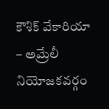కౌశిక్ వేకారియా – అమ్రేలీ నియోజకవర్గం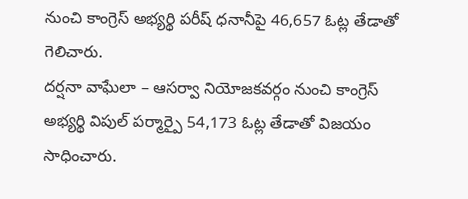నుంచి కాంగ్రెస్ అభ్యర్థి పరీష్ ధనానీపై 46,657 ఓట్ల తేడాతో గెలిచారు.
దర్షనా వాఘేలా – ఆసర్వా నియోజకవర్గం నుంచి కాంగ్రెస్ అభ్యర్థి విపుల్ పర్మార్పై 54,173 ఓట్ల తేడాతో విజయం సాధించారు.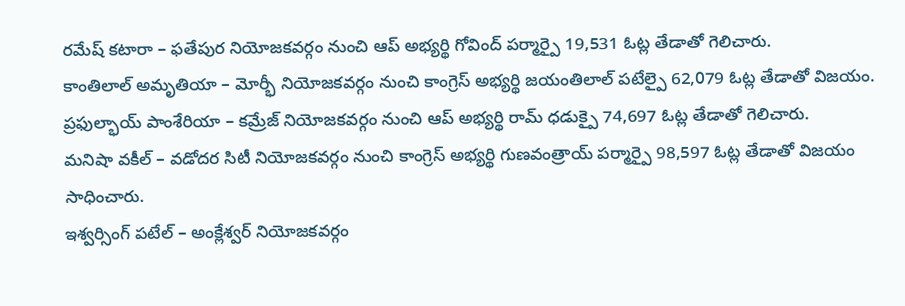రమేష్ కటారా – ఫతేపుర నియోజకవర్గం నుంచి ఆప్ అభ్యర్థి గోవింద్ పర్మార్పై 19,531 ఓట్ల తేడాతో గెలిచారు.
కాంతిలాల్ అమృతియా – మోర్భీ నియోజకవర్గం నుంచి కాంగ్రెస్ అభ్యర్థి జయంతిలాల్ పటేల్పై 62,079 ఓట్ల తేడాతో విజయం.
ప్రఫుల్భాయ్ పాంశేరియా – కమ్రేజ్ నియోజకవర్గం నుంచి ఆప్ అభ్యర్థి రామ్ ధడుక్పై 74,697 ఓట్ల తేడాతో గెలిచారు.
మనిషా వకీల్ – వడోదర సిటీ నియోజకవర్గం నుంచి కాంగ్రెస్ అభ్యర్థి గుణవంత్రాయ్ పర్మార్పై 98,597 ఓట్ల తేడాతో విజయం సాధించారు.
ఇశ్వర్సింగ్ పటేల్ – అంక్లేశ్వర్ నియోజకవర్గం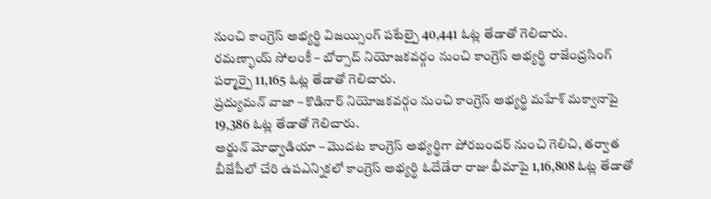నుంచి కాంగ్రెస్ అభ్యర్థి విజయ్సింగ్ పటేల్పై 40,441 ఓట్ల తేడాతో గెలిచారు.
రమణ్భాయ్ సోలంకీ – బోర్సాద్ నియోజకవర్గం నుంచి కాంగ్రెస్ అభ్యర్థి రాజేంద్రసింగ్ పర్మార్పై 11,165 ఓట్ల తేడాతో గెలిచారు.
ప్రద్యుమన్ వాజా – కొడినార్ నియోజకవర్గం నుంచి కాంగ్రెస్ అభ్యర్థి మహేశ్ మక్వానాపై 19,386 ఓట్ల తేడాతో గెలిచారు.
అర్జున్ మోధ్వాడియా – మొదట కాంగ్రెస్ అభ్యర్థిగా పోరబందర్ నుంచి గెలిచి, తర్వాత బీజేపీలో చేరి ఉపఎన్నికలో కాంగ్రెస్ అభ్యర్థి ఓదేడేరా రాజు భీమాపై 1,16,808 ఓట్ల తేడాతో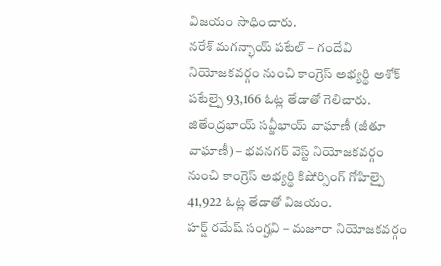విజయం సాధించారు.
నరేశ్ మగన్భాయ్ పటేల్ – గందేవి నియోజకవర్గం నుంచి కాంగ్రెస్ అభ్యర్థి అశోక్ పటేల్పై 93,166 ఓట్ల తేడాతో గెలిచారు.
జితేంద్రభాయ్ సవ్జీభాయ్ వాఘాణీ (జీతూ వాఘాణీ) – భవనగర్ వెస్ట్ నియోజకవర్గం నుంచి కాంగ్రెస్ అభ్యర్థి కిషోర్సింగ్ గోహిల్పై 41,922 ఓట్ల తేడాతో విజయం.
హర్ష్ రమేష్ సంగ్హవి – మజూరా నియోజకవర్గం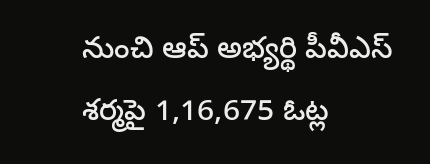నుంచి ఆప్ అభ్యర్థి పీవీఎస్ శర్మపై 1,16,675 ఓట్ల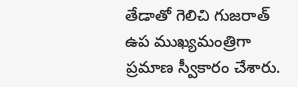తేడాతో గెలిచి గుజరాత్ ఉప ముఖ్యమంత్రిగా ప్రమాణ స్వీకారం చేశారు.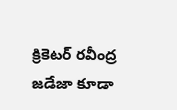క్రికెటర్ రవీంద్ర జడేజా కూడా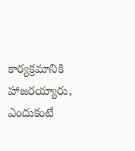కార్యక్రమానికి హాజరయ్యారు, ఎందుకంటే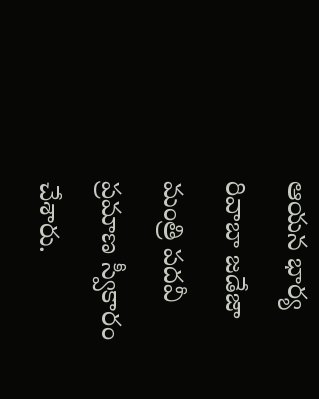ఆయన భార్య రివాబా జడేజా మంత్రి పదవీ ప్రమాణ స్వీకారం చేశారు.